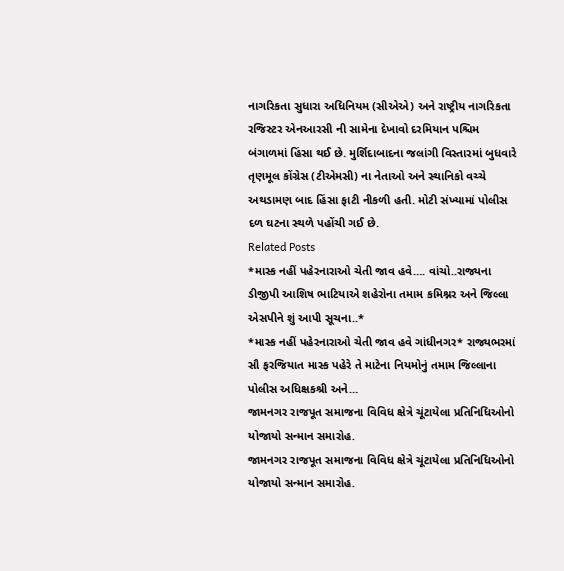નાગરિકતા સુધારા અધિનિયમ (સીએએ) અને રાષ્ટ્રીય નાગરિકતા રજિસ્ટર એનઆરસી ની સામેના દેખાવો દરમિયાન પશ્ચિમ બંગાળમાં હિંસા થઈ છે. મુર્શિદાબાદના જલાંગી વિસ્તારમાં બુધવારે તૃણમૂલ કોંગ્રેસ (ટીએમસી) ના નેતાઓ અને સ્થાનિકો વચ્ચે અથડામણ બાદ હિંસા ફાટી નીકળી હતી. મોટી સંખ્યામાં પોલીસ દળ ઘટના સ્થળે પહોંચી ગઈ છે.
Related Posts
*માસ્ક નહીં પહેરનારાઓ ચેતી જાવ હવે…. વાંચો..રાજ્યના ડીજીપી આશિષ ભાટિયાએ શહેરોના તમામ કમિશ્નર અને જિલ્લા એસપીને શું આપી સૂચના..*
*માસ્ક નહીં પહેરનારાઓ ચેતી જાવ હવે ગાંધીનગર* રાજ્યભરમાં સૌ ફરજિયાત માસ્ક પહેરે તે માટેના નિયમોનું તમામ જિલ્લાના પોલીસ અધિક્ષકશ્રી અને…
જામનગર રાજપૂત સમાજના વિવિધ ક્ષેત્રે ચૂંટાયેલા પ્રતિનિધિઓનો યોજાયો સન્માન સમારોહ.
જામનગર રાજપૂત સમાજના વિવિધ ક્ષેત્રે ચૂંટાયેલા પ્રતિનિધિઓનો યોજાયો સન્માન સમારોહ.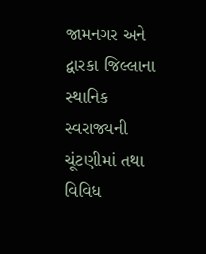જામનગર અને દ્વારકા જિલ્લાના સ્થાનિક સ્વરાજ્યની ચૂંટણીમાં તથા વિવિધ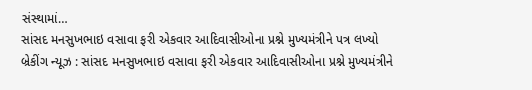સંસ્થામાં…
સાંસદ મનસુખભાઇ વસાવા ફરી એકવાર આદિવાસીઓના પ્રશ્ને મુખ્યમંત્રીને પત્ર લખ્યો
બ્રેકીંગ ન્યૂઝ : સાંસદ મનસુખભાઇ વસાવા ફરી એકવાર આદિવાસીઓના પ્રશ્ને મુખ્યમંત્રીને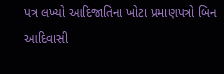પત્ર લખ્યો આદિજાતિના ખોટા પ્રમાણપત્રો બિન આદિવાસી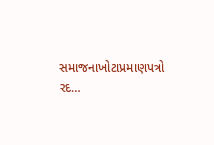સમાજનાખોટાપ્રમાણપત્રો રદ…